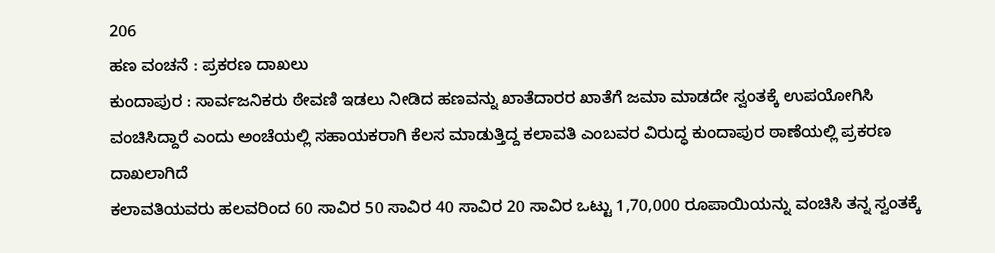206
ಹಣ ವಂಚನೆ : ಪ್ರಕರಣ ದಾಖಲು
ಕುಂದಾಪುರ : ಸಾರ್ವಜನಿಕರು ಠೇವಣಿ ಇಡಲು ನೀಡಿದ ಹಣವನ್ನು ಖಾತೆದಾರರ ಖಾತೆಗೆ ಜಮಾ ಮಾಡದೇ ಸ್ವಂತಕ್ಕೆ ಉಪಯೋಗಿಸಿ ವಂಚಿಸಿದ್ದಾರೆ ಎಂದು ಅಂಚೆಯಲ್ಲಿ ಸಹಾಯಕರಾಗಿ ಕೆಲಸ ಮಾಡುತ್ತಿದ್ದ ಕಲಾವತಿ ಎಂಬವರ ವಿರುದ್ಧ ಕುಂದಾಪುರ ಠಾಣೆಯಲ್ಲಿ ಪ್ರಕರಣ ದಾಖಲಾಗಿದೆ
ಕಲಾವತಿಯವರು ಹಲವರಿಂದ 60 ಸಾವಿರ 50 ಸಾವಿರ 40 ಸಾವಿರ 20 ಸಾವಿರ ಒಟ್ಟು 1,70,000 ರೂಪಾಯಿಯನ್ನು ವಂಚಿಸಿ ತನ್ನ ಸ್ವಂತಕ್ಕೆ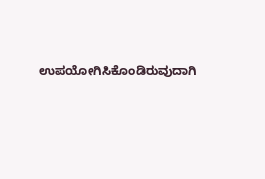ಉಪಯೋಗಿಸಿಕೊಂಡಿರುವುದಾಗಿ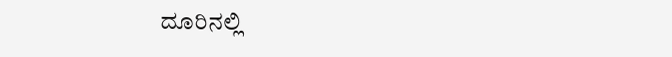ದೂರಿನಲ್ಲಿ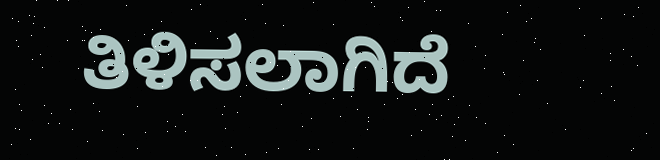ತಿಳಿಸಲಾಗಿದೆ